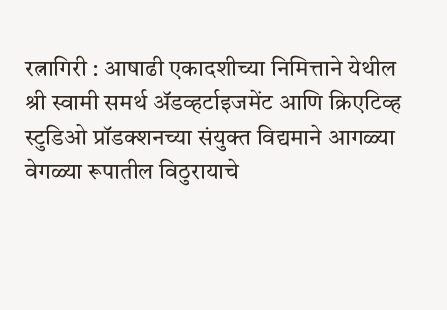रत्नागिरी : आषाढी एकादशीच्या निमित्ताने येथील श्री स्वामी समर्थ ॲडव्हर्टाइजमेंट आणि क्रिएटिव्ह स्टुडिओ प्रॉडक्शनच्या संयुक्त विद्यमाने आगळ्या वेगळ्या रूपातील विठुरायाचे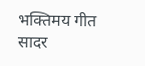भक्तिमय गीत सादर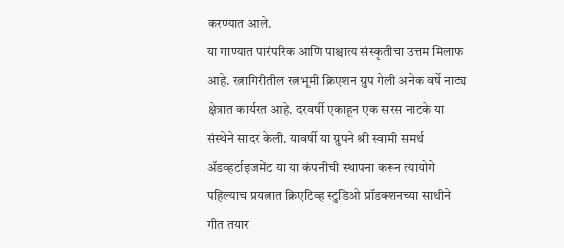करण्यात आले.
या गाण्यात पारंपरिक आणि पाश्चात्य संस्कृतीचा उत्तम मिलाफ आहे. रत्नागिरीतील रत्नभूमी क्रिएशन ग्रुप गेली अनेक वर्षे नाट्य क्षेत्रात कार्यरत आहे. दरवर्षी एकाहून एक सरस नाटके या संस्थेने सादर केली. यावर्षी या ग्रुपने श्री स्वामी समर्थ ॲडव्हर्टाइजमेंट या या कंपनीची स्थापना करून त्यायोगे पहिल्याच प्रयत्नात क्रिएटिव्ह स्टुडिओ प्रॉडक्शनच्या साथीने गीत तयार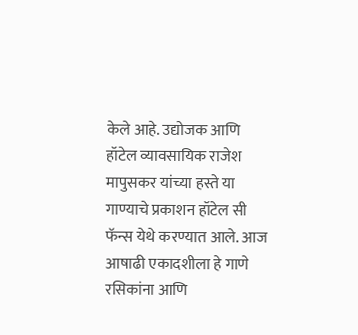केले आहे. उद्योजक आणि हॉटेल व्यावसायिक राजेश मापुसकर यांच्या हस्ते या गाण्याचे प्रकाशन हॉटेल सी फॅन्स येथे करण्यात आले. आज आषाढी एकादशीला हे गाणे रसिकांना आणि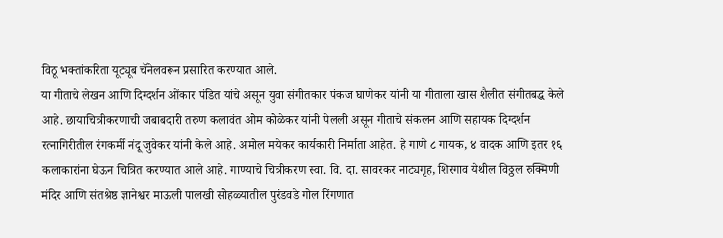विठू भक्तांकरिता यूट्यूब चॅनेलवरून प्रसारित करण्यात आले.
या गीताचे लेखन आणि दिग्दर्शन ओंकार पंडित यांचे असून युवा संगीतकार पंकज घाणेकर यांनी या गीताला खास शैलीत संगीतबद्ध केले आहे. छायाचित्रीकरणाची जबाबदारी तरुण कलावंत ओम कोळेकर यांनी पेलली असून गीताचे संकलन आणि सहायक दिग्दर्शन रत्नागिरीतील रंगकर्मी नंदू जुवेकर यांनी केले आहे. अमोल मयेकर कार्यकारी निर्माता आहेत. हे गाणे ८ गायक, ४ वादक आणि इतर १६ कलाकारांना घेऊन चित्रित करण्यात आले आहे. गाण्याचे चित्रीकरण स्वा. वि. दा. सावरकर नाट्यगृह, शिरगाव येथील विठ्ठल रुक्मिणी मंदिर आणि संतश्रेष्ठ ज्ञानेश्वर माऊली पालखी सोहळ्यातील पुरंडवडे गोल रिंगणात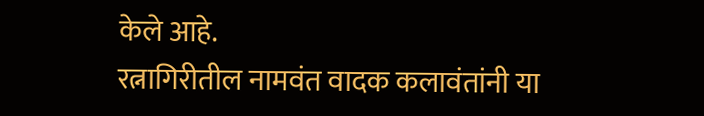केले आहे.
रत्नागिरीतील नामवंत वादक कलावंतांनी या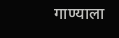गाण्याला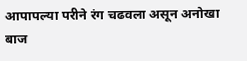आपापल्या परीने रंग चढवला असून अनोखा बाज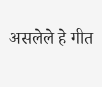असलेले हे गीत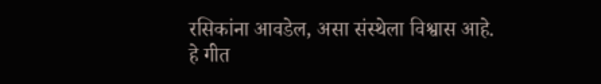रसिकांना आवडेल, असा संस्थेला विश्वास आहे.
हे गीत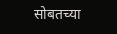सोबतच्या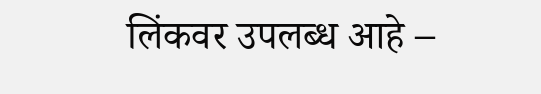लिंकवर उपलब्ध आहे –